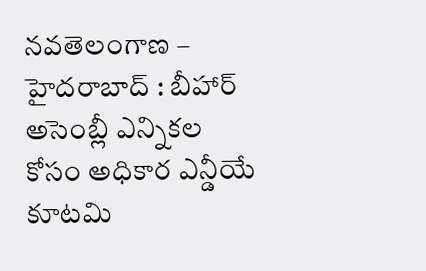నవతెలంగాణ – హైదరాబాద్ : బీహార్ అసెంబ్లీ ఎన్నికల కోసం అధికార ఎన్డీయే కూటమి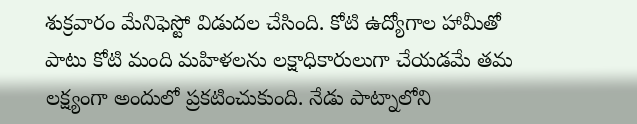శుక్రవారం మేనిఫెస్టో విడుదల చేసింది. కోటి ఉద్యోగాల హామీతో పాటు కోటి మంది మహిళలను లక్షాధికారులుగా చేయడమే తమ లక్ష్యంగా అందులో ప్రకటించుకుంది. నేడు పాట్నాలోని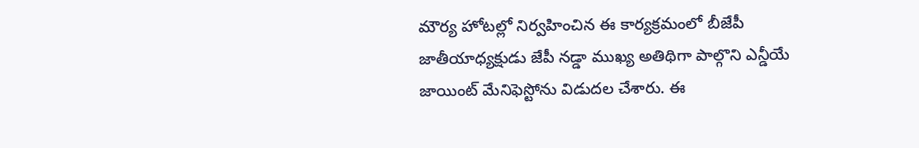మౌర్య హోటల్లో నిర్వహించిన ఈ కార్యక్రమంలో బీజేపీ జాతీయాధ్యక్షుడు జేపీ నడ్డా ముఖ్య అతిథిగా పాల్గొని ఎన్డీయే జాయింట్ మేనిఫెస్టోను విడుదల చేశారు. ఈ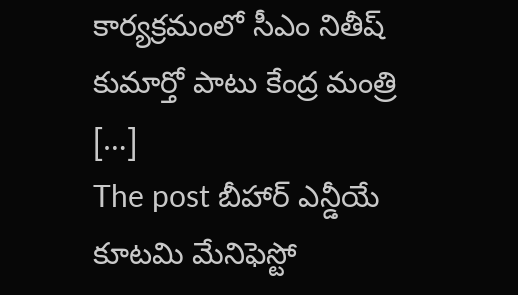కార్యక్రమంలో సీఎం నితీష్ కుమార్తో పాటు కేంద్ర మంత్రి […]
The post బీహార్ ఎన్డీయే కూటమి మేనిఫెస్టో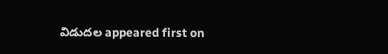విడుదల appeared first on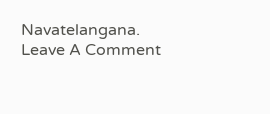Navatelangana.
Leave A Comment